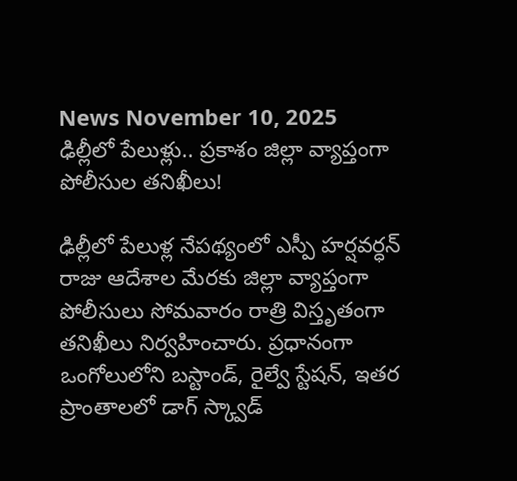News November 10, 2025
ఢిల్లీలో పేలుళ్లు.. ప్రకాశం జిల్లా వ్యాప్తంగా పోలీసుల తనిఖీలు!

ఢిల్లీలో పేలుళ్ల నేపథ్యంలో ఎస్పీ హర్షవర్ధన్ రాజు ఆదేశాల మేరకు జిల్లా వ్యాప్తంగా పోలీసులు సోమవారం రాత్రి విస్తృతంగా తనిఖీలు నిర్వహించారు. ప్రధానంగా ఒంగోలులోని బస్టాండ్, రైల్వే స్టేషన్, ఇతర ప్రాంతాలలో డాగ్ స్క్వాడ్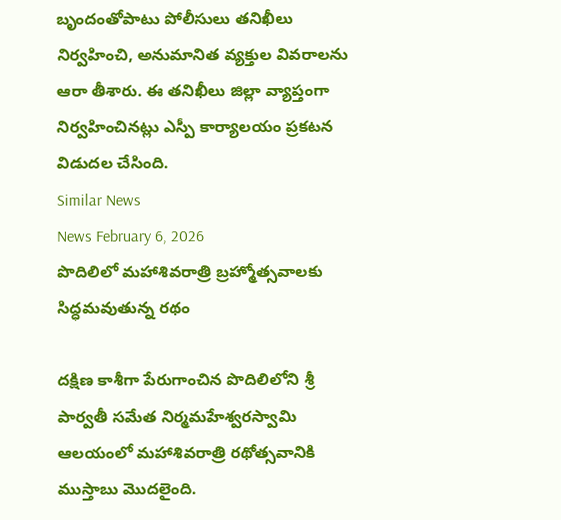బృందంతోపాటు పోలీసులు తనిఖీలు నిర్వహించి, అనుమానిత వ్యక్తుల వివరాలను ఆరా తీశారు. ఈ తనిఖీలు జిల్లా వ్యాప్తంగా నిర్వహించినట్లు ఎస్పీ కార్యాలయం ప్రకటన విడుదల చేసింది.
Similar News
News February 6, 2026
పొదిలిలో మహాశివరాత్రి బ్రహ్మోత్సవాలకు సిద్ధమవుతున్న రథం

దక్షిణ కాశీగా పేరుగాంచిన పొదిలిలోని శ్రీ పార్వతీ సమేత నిర్మమహేశ్వరస్వామి ఆలయంలో మహాశివరాత్రి రథోత్సవానికి ముస్తాబు మొదలైంది.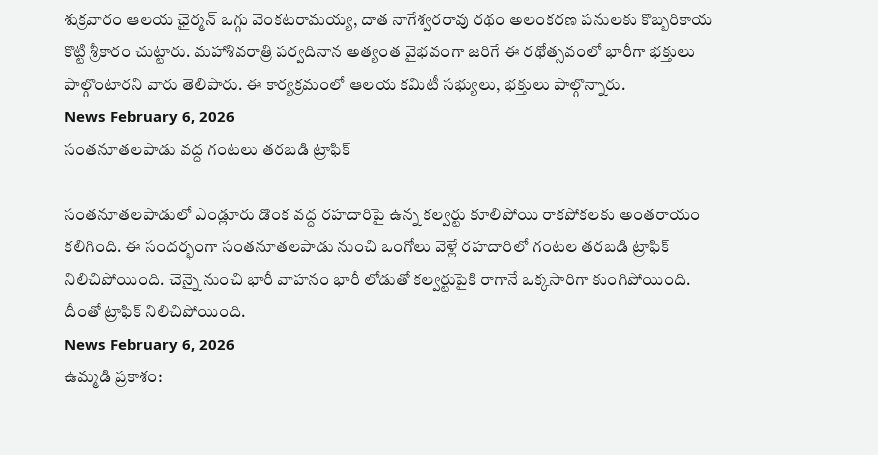శుక్రవారం ఆలయ ఛైర్మన్ ఒగ్గు వెంకటరామయ్య, దాత నాగేశ్వరరావు రథం అలంకరణ పనులకు కొబ్బరికాయ కొట్టి శ్రీకారం చుట్టారు. మహాశివరాత్రి పర్వదినాన అత్యంత వైభవంగా జరిగే ఈ రథోత్సవంలో భారీగా భక్తులు పాల్గొంటారని వారు తెలిపారు. ఈ కార్యక్రమంలో ఆలయ కమిటీ సభ్యులు, భక్తులు పాల్గొన్నారు.
News February 6, 2026
సంతనూతలపాడు వద్ద గంటలు తరబడి ట్రాఫిక్

సంతనూతలపాడులో ఎండ్లూరు డొంక వద్ద రహదారిపై ఉన్న కల్వర్టు కూలిపోయి రాకపోకలకు అంతరాయం కలిగింది. ఈ సందర్భంగా సంతనూతలపాడు నుంచి ఒంగోలు వెళ్లే రహదారిలో గంటల తరబడి ట్రాఫిక్ నిలిచిపోయింది. చెన్నై నుంచి భారీ వాహనం భారీ లోడుతో కల్వర్టుపైకి రాగానే ఒక్కసారిగా కుంగిపోయింది. దీంతో ట్రాఫిక్ నిలిచిపోయింది.
News February 6, 2026
ఉమ్మడి ప్రకాశం: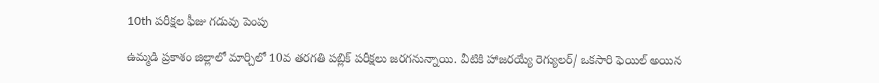10th పరీక్షల ఫీజు గడువు పెంపు

ఉమ్మడి ప్రకాశం జిల్లాలో మార్చిలో 10వ తరగతి పబ్లిక్ పరీక్షలు జరగనున్నాయి. వీటికి హాజరయ్యే రెగ్యులర్/ ఒకసారి ఫెయిల్ అయిన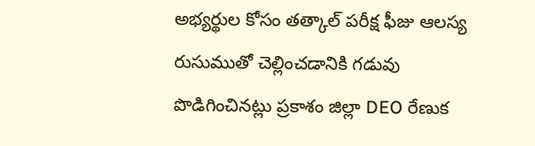అభ్యర్థుల కోసం తత్కాల్ పరీక్ష ఫీజు ఆలస్య రుసుముతో చెల్లించడానికి గడువు పొడిగించినట్లు ప్రకాశం జిల్లా DEO రేణుక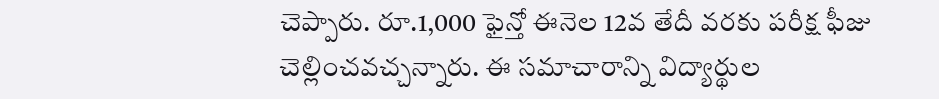చెప్పారు. రూ.1,000 ఫైన్తో ఈనెల 12వ తేదీ వరకు పరీక్ష ఫీజు చెల్లించవచ్చన్నారు. ఈ సమాచారాన్ని విద్యార్థుల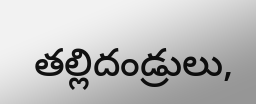తల్లిదండ్రులు,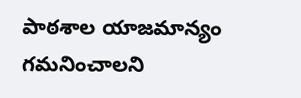పాఠశాల యాజమాన్యం గమనించాలని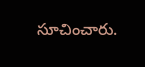సూచించారు.